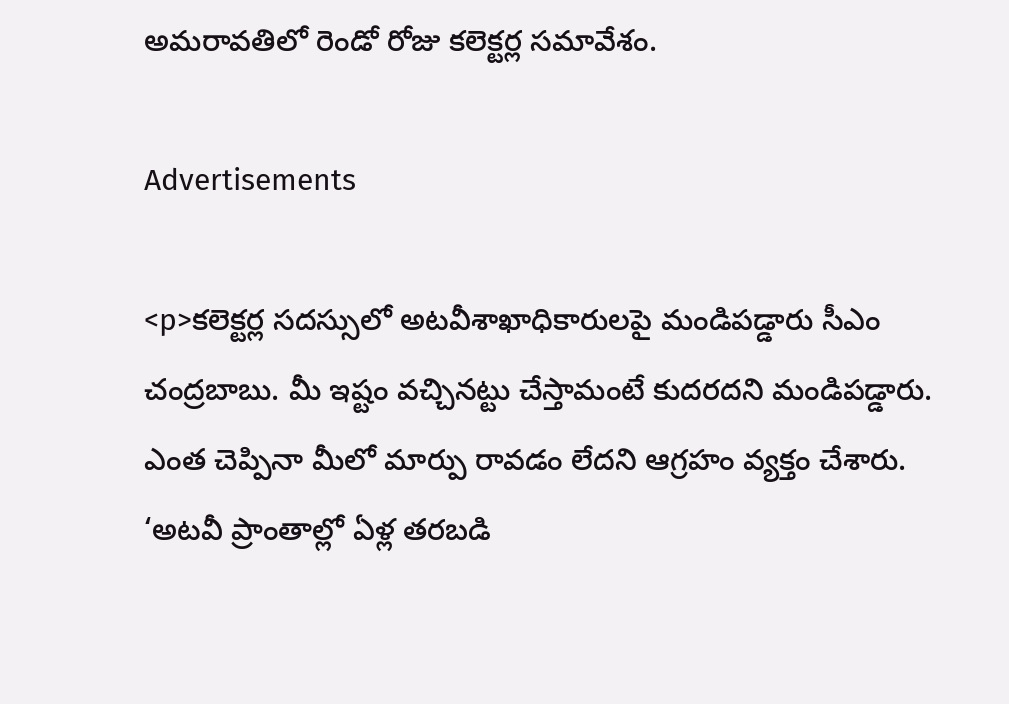అమరావతిలో రెండో రోజు కలెక్టర్ల సమావేశం.

Advertisements

<p>కలెక్టర్ల సదస్సులో అటవీశాఖాధికారులపై మండిపడ్డారు సీఎం చంద్రబాబు. మీ ఇష్టం వచ్చినట్టు చేస్తామంటే కుదరదని మండిపడ్డారు. ఎంత చెప్పినా మీలో మార్పు రావడం లేదని ఆగ్రహం వ్యక్తం చేశారు. ‘అటవీ ప్రాంతాల్లో ఏళ్ల తరబడి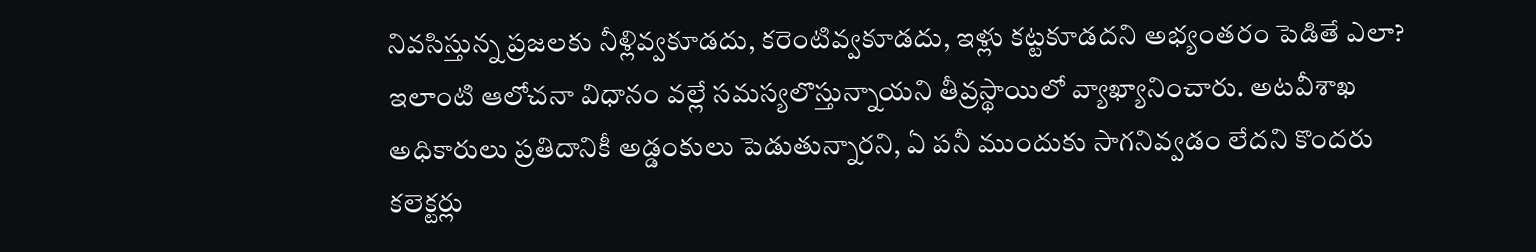నివసిస్తున్న ప్రజలకు నీళ్లివ్వకూడదు, కరెంటివ్వకూడదు, ఇళ్లు కట్టకూడదని అభ్యంతరం పెడితే ఎలా? ఇలాంటి ఆలోచనా విధానం వల్లే సమస్యలొస్తున్నాయని తీవ్రస్థాయిలో వ్యాఖ్యానించారు. అటవీశాఖ అధికారులు ప్రతిదానికీ అడ్డంకులు పెడుతున్నారని, ఏ పనీ ముందుకు సాగనివ్వడం లేదని కొందరు కలెక్టర్లు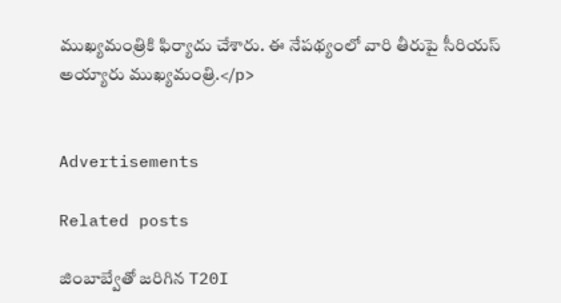ముఖ్యమంత్రికి ఫిర్యాదు చేశారు. ఈ నేపథ్యంలో వారి తీరుపై సీరియస్‌ అయ్యారు ముఖ్యమంత్రి.</p>


Advertisements

Related posts

జింబాబ్వేతో జరిగిన T20I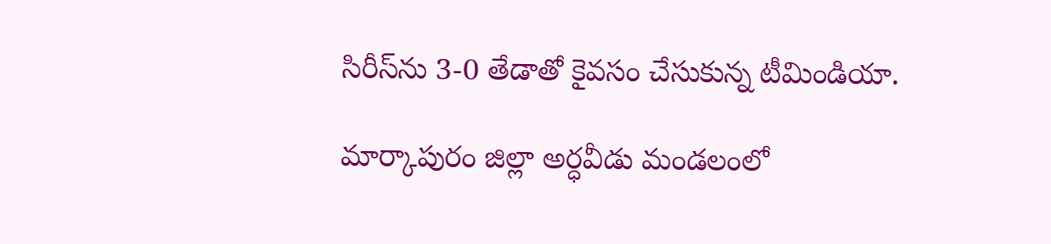సిరీస్‌ను 3-0 తేడాతో కైవసం చేసుకున్న టీమిండియా.

మార్కాపురం జిల్లా అర్ధవీడు మండలంలో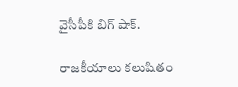వైసీపీకి బిగ్ షాక్.

రాజకీయాలు కలుషితం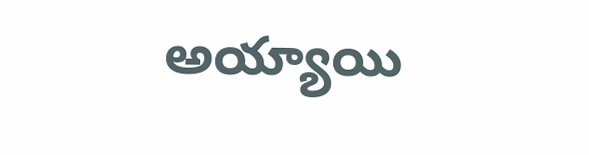అయ్యాయి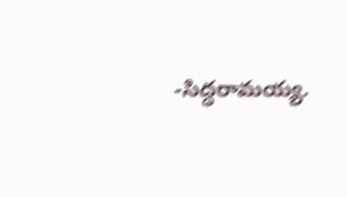-సిద్ధరామయ్య.